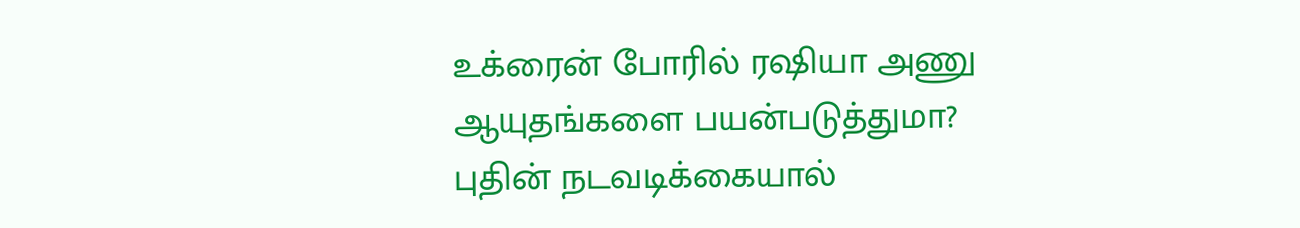உக்ரைன் போரில் ரஷியா அணு ஆயுதங்களை பயன்படுத்துமா? புதின் நடவடிக்கையால்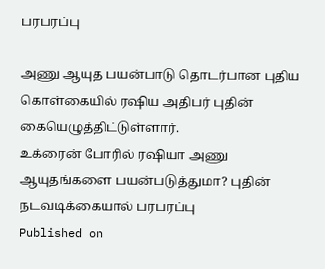பரபரப்பு

அணு ஆயுத பயன்பாடு தொடர்பான புதிய கொள்கையில் ரஷிய அதிபர் புதின் கையெழுத்திட்டுள்ளார்.
உக்ரைன் போரில் ரஷியா அணு ஆயுதங்களை பயன்படுத்துமா? புதின் நடவடிக்கையால் பரபரப்பு
Published on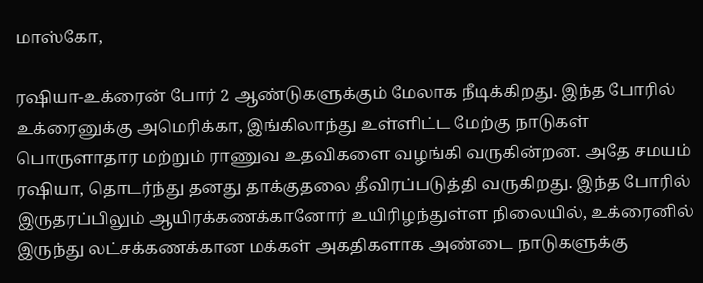மாஸ்கோ,

ரஷியா-உக்ரைன் போர் 2 ஆண்டுகளுக்கும் மேலாக நீடிக்கிறது. இந்த போரில் உக்ரைனுக்கு அமெரிக்கா, இங்கிலாந்து உள்ளிட்ட மேற்கு நாடுகள் பொருளாதார மற்றும் ராணுவ உதவிகளை வழங்கி வருகின்றன. அதே சமயம் ரஷியா, தொடர்ந்து தனது தாக்குதலை தீவிரப்படுத்தி வருகிறது. இந்த போரில் இருதரப்பிலும் ஆயிரக்கணக்கானோர் உயிரிழந்துள்ள நிலையில், உக்ரைனில் இருந்து லட்சக்கணக்கான மக்கள் அகதிகளாக அண்டை நாடுகளுக்கு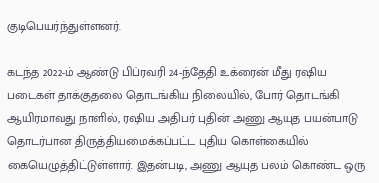குடிபெயர்ந்துள்ளனர்.

கடந்த 2022-ம் ஆண்டு பிப்ரவரி 24-ந்தேதி உக்ரைன் மீது ரஷிய படைகள் தாக்குதலை தொடங்கிய நிலையில், போர் தொடங்கி ஆயிரமாவது நாளில், ரஷிய அதிபர் புதின் அணு ஆயுத பயன்பாடு தொடர்பான திருத்தியமைக்கப்பட்ட புதிய கொள்கையில் கையெழுத்திட்டுள்ளார். இதன்படி, அணு ஆயுத பலம் கொண்ட ஒரு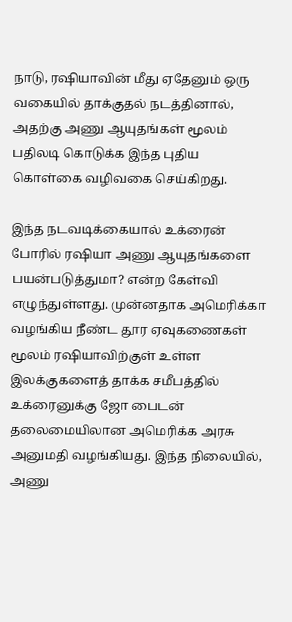நாடு, ரஷியாவின் மீது ஏதேனும் ஒரு வகையில் தாக்குதல் நடத்தினால், அதற்கு அணு ஆயுதங்கள் மூலம் பதிலடி கொடுக்க இந்த புதிய கொள்கை வழிவகை செய்கிறது.

இந்த நடவடிக்கையால் உக்ரைன் போரில் ரஷியா அணு ஆயுதங்களை பயன்படுத்துமா? என்ற கேள்வி எழுந்துள்ளது. முன்னதாக அமெரிக்கா வழங்கிய நீண்ட தூர ஏவுகணைகள் மூலம் ரஷியாவிற்குள் உள்ள இலக்குகளைத் தாக்க சமீபத்தில் உக்ரைனுக்கு ஜோ பைடன் தலைமையிலான அமெரிக்க அரசு அனுமதி வழங்கியது. இந்த நிலையில், அணு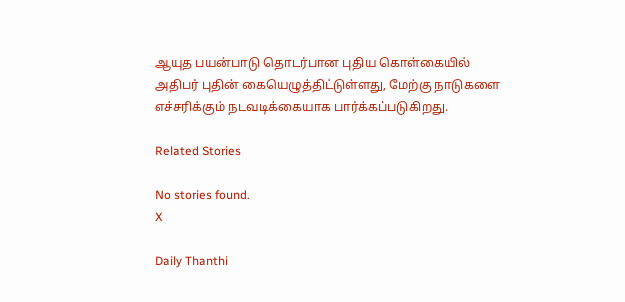ஆயுத பயன்பாடு தொடர்பான புதிய கொள்கையில் அதிபர் புதின் கையெழுத்திட்டுள்ளது, மேற்கு நாடுகளை எச்சரிக்கும் நடவடிக்கையாக பார்க்கப்படுகிறது.

Related Stories

No stories found.
X

Daily Thanthi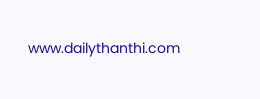www.dailythanthi.com